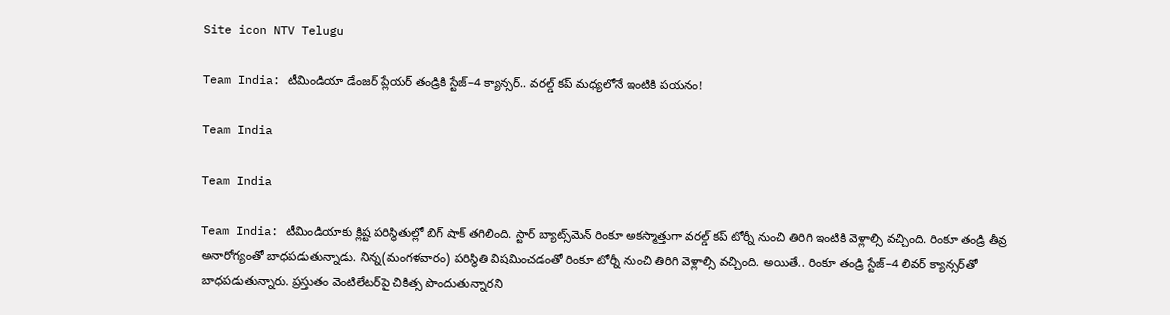Site icon NTV Telugu

Team India: టీమిండియా డేంజర్ ప్లేయర్ తండ్రికి స్టేజ్–4 క్యాన్సర్.. వరల్డ్ కప్ మధ్యలోనే ఇంటికి పయనం!

Team India

Team India

Team India: టీమిండియాకు క్లిష్ట పరిస్థితుల్లో బిగ్ షాక్ తగిలింది. స్టార్ బ్యాట్స్‌మెన్ రింకూ అకస్మాత్తుగా వరల్డ్ కప్ టోర్నీ నుంచి తిరిగి ఇంటికి వెళ్లాల్సి వచ్చింది. రింకూ తండ్రి తీవ్ర అనారోగ్యంతో బాధపడుతున్నాడు. నిన్న(మంగళవారం) పరిస్థితి విషమించడంతో రింకూ టోర్నీ నుంచి తిరిగి వెళ్లాల్సి వచ్చింది. అయితే.. రింకూ తండ్రి స్టేజ్–4 లివర్ క్యాన్సర్‌తో బాధపడుతున్నారు. ప్రస్తుతం వెంటిలేటర్‌పై చికిత్స పొందుతున్నారని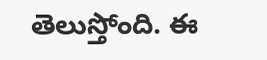తెలుస్తోంది. ఈ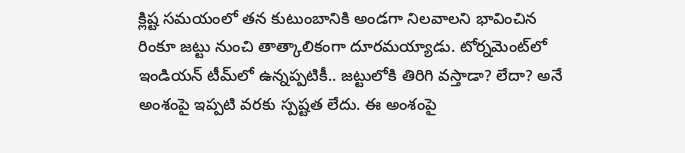క్లిష్ట సమయంలో తన కుటుంబానికి అండగా నిలవాలని భావించిన రింకూ జట్టు నుంచి తాత్కాలికంగా దూరమయ్యాడు. టోర్నమెంట్‌లో ఇండియన్ టీమ్‌లో ఉన్నప్పటికీ.. జట్టులోకి తిరిగి వస్తాడా? లేదా? అనే అంశంపై ఇప్పటి వరకు స్పష్టత లేదు. ఈ అంశంపై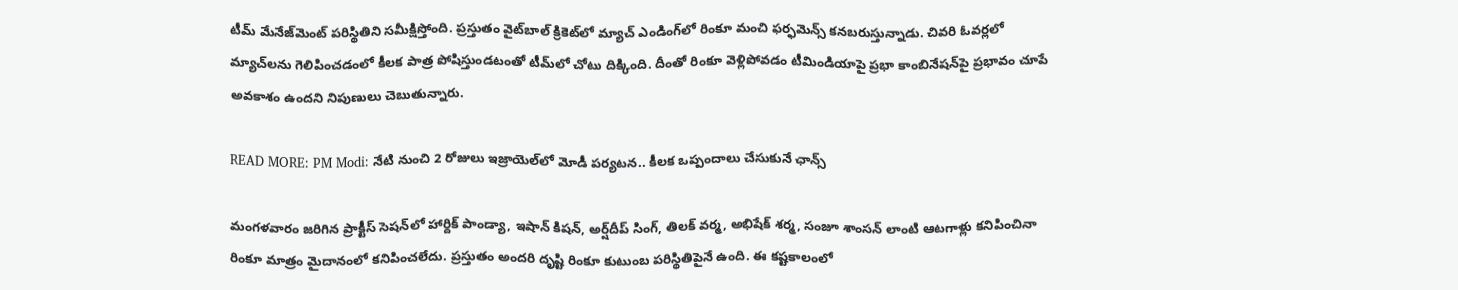టీమ్ మేనేజ్‌మెంట్ పరిస్థితిని సమీక్షిస్తోంది. ప్రస్తుతం వైట్‌బాల్ క్రికెట్‌లో మ్యాచ్ ఎండింగ్‌లో రింకూ మంచి ఫర్ఫమెన్స్ కనబరుస్తున్నాడు. చివరి ఓవర్లలో మ్యాచ్‌లను గెలిపించడంలో కీలక పాత్ర పోషిస్తుండటంతో టీమ్‌లో చోటు దిక్కింది. దీంతో రింకూ వెళ్లిపోవడం టీమిండియాపై ప్రభా కాంబినేషన్‌పై ప్రభావం చూపే అవకాశం ఉందని నిపుణులు చెబుతున్నారు.

READ MORE: PM Modi: నేటి నుంచి 2 రోజులు ఇజ్రాయెల్‌లో మోడీ పర్యటన.. కీలక ఒప్పందాలు చేసుకునే ఛాన్స్

మంగళవారం జరిగిన ప్రాక్టీస్ సెషన్‌లో హార్దిక్ పాండ్యా, ఇషాన్ కిషన్, అర్ష్‌దీప్ సింగ్, తిలక్ వర్మ, అభిషేక్ శర్మ, సంజూ శాంసన్ లాంటి ఆటగాళ్లు కనిపించినా రింకూ మాత్రం మైదానంలో కనిపించలేదు. ప్రస్తుతం అందరి దృష్టి రింకూ కుటుంబ పరిస్థితిపైనే ఉంది. ఈ కష్టకాలంలో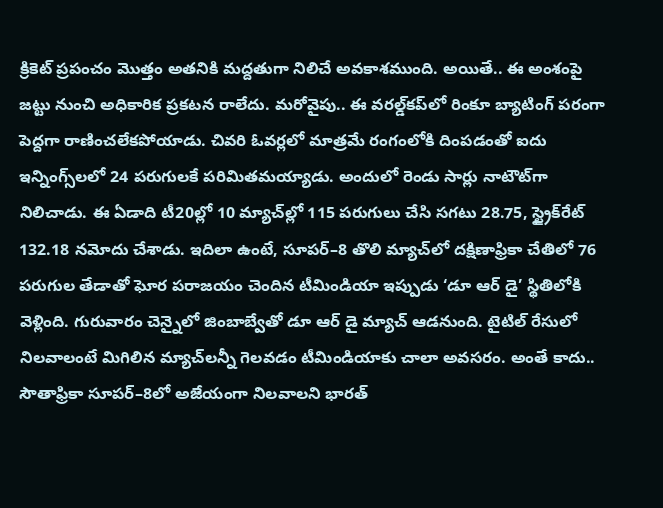క్రికెట్ ప్రపంచం మొత్తం అతనికి మద్దతుగా నిలిచే అవకాశముంది. అయితే.. ఈ అంశంపై జట్టు నుంచి అధికారిక ప్రకటన రాలేదు. మరోవైపు.. ఈ వరల్డ్‌కప్‌లో రింకూ బ్యాటింగ్ పరంగా పెద్దగా రాణించలేకపోయాడు. చివరి ఓవర్లలో మాత్రమే రంగంలోకి దింపడంతో ఐదు ఇన్నింగ్స్‌లలో 24 పరుగులకే పరిమితమయ్యాడు. అందులో రెండు సార్లు నాటౌట్‌గా నిలిచాడు. ఈ ఏడాది టీ20ల్లో 10 మ్యాచ్‌ల్లో 115 పరుగులు చేసి సగటు 28.75, స్ట్రైక్‌రేట్ 132.18 నమోదు చేశాడు. ఇదిలా ఉంటే, సూపర్–8 తొలి మ్యాచ్‌లో దక్షిణాఫ్రికా చేతిలో 76 పరుగుల తేడాతో ఘోర పరాజయం చెందిన టీమిండియా ఇప్పుడు ‘డూ ఆర్ డై’ స్థితిలోకి వెళ్లింది. గురువారం చెన్నైలో జింబాబ్వేతో డూ ఆర్ డై మ్యాచ్ ఆడనుంది. టైటిల్ రేసులో నిలవాలంటే మిగిలిన మ్యాచ్‌లన్నీ గెలవడం టీమిండియాకు చాలా అవసరం. అంతే కాదు.. సౌతాఫ్రికా సూపర్–8లో అజేయంగా నిలవాలని భారత్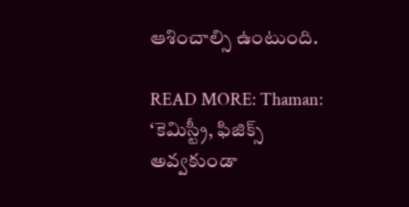ఆశించాల్సి ఉంటుంది.

READ MORE: Thaman: ‘కెమిస్ట్రీ, ఫిజిక్స్‌ అవ్వకుండా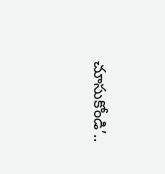చూసుకోండి’..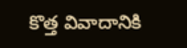కొత్త వివాదానికి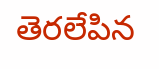తెరలేపిన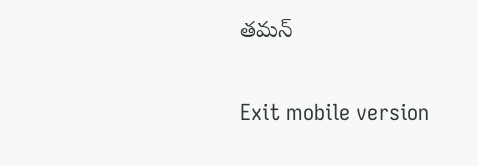తమన్‌

Exit mobile version